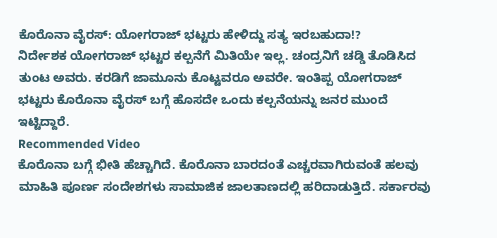ಕೊರೊನಾ ವೈರಸ್: ಯೋಗರಾಜ್ ಭಟ್ಟರು ಹೇಳಿದ್ದು ಸತ್ಯ ಇರಬಹುದಾ!?
ನಿರ್ದೇಶಕ ಯೋಗರಾಜ್ ಭಟ್ಟರ ಕಲ್ಪನೆಗೆ ಮಿತಿಯೇ ಇಲ್ಲ. ಚಂದ್ರನಿಗೆ ಚಡ್ಡಿ ತೊಡಿಸಿದ ತುಂಟ ಅವರು. ಕರಡಿಗೆ ಜಾಮೂನು ಕೊಟ್ಟವರೂ ಅವರೇ. ಇಂತಿಪ್ಪ ಯೋಗರಾಜ್ ಭಟ್ಟರು ಕೊರೊನಾ ವೈರಸ್ ಬಗ್ಗೆ ಹೊಸದೇ ಒಂದು ಕಲ್ಪನೆಯನ್ನು ಜನರ ಮುಂದೆ ಇಟ್ಟಿದ್ದಾರೆ.
Recommended Video
ಕೊರೊನಾ ಬಗ್ಗೆ ಭೀತಿ ಹೆಚ್ಚಾಗಿದೆ. ಕೊರೊನಾ ಬಾರದಂತೆ ಎಚ್ಚರವಾಗಿರುವಂತೆ ಹಲವು ಮಾಹಿತಿ ಪೂರ್ಣ ಸಂದೇಶಗಳು ಸಾಮಾಜಿಕ ಜಾಲತಾಣದಲ್ಲಿ ಹರಿದಾಡುತ್ತಿದೆ. ಸರ್ಕಾರವು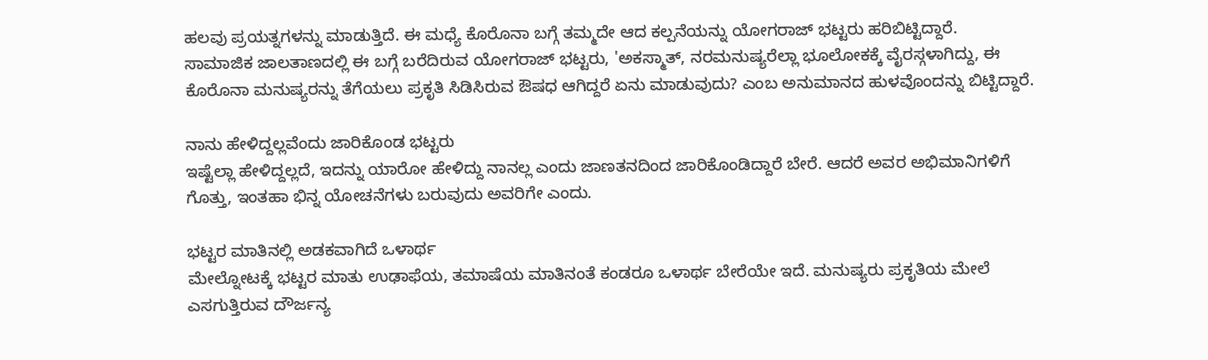ಹಲವು ಪ್ರಯತ್ನಗಳನ್ನು ಮಾಡುತ್ತಿದೆ. ಈ ಮಧ್ಯೆ ಕೊರೊನಾ ಬಗ್ಗೆ ತಮ್ಮದೇ ಆದ ಕಲ್ಪನೆಯನ್ನು ಯೋಗರಾಜ್ ಭಟ್ಟರು ಹರಿಬಿಟ್ಟಿದ್ದಾರೆ.
ಸಾಮಾಜಿಕ ಜಾಲತಾಣದಲ್ಲಿ ಈ ಬಗ್ಗೆ ಬರೆದಿರುವ ಯೋಗರಾಜ್ ಭಟ್ಟರು, 'ಅಕಸ್ಮಾತ್, ನರಮನುಷ್ಯರೆಲ್ಲಾ ಭೂಲೋಕಕ್ಕೆ ವೈರಸ್ಗಳಾಗಿದ್ದು, ಈ ಕೊರೊನಾ ಮನುಷ್ಯರನ್ನು ತೆಗೆಯಲು ಪ್ರಕೃತಿ ಸಿಡಿಸಿರುವ ಔಷಧ ಆಗಿದ್ದರೆ ಏನು ಮಾಡುವುದು? ಎಂಬ ಅನುಮಾನದ ಹುಳವೊಂದನ್ನು ಬಿಟ್ಟಿದ್ದಾರೆ.

ನಾನು ಹೇಳಿದ್ದಲ್ಲವೆಂದು ಜಾರಿಕೊಂಡ ಭಟ್ಟರು
ಇಷ್ಟೆಲ್ಲಾ ಹೇಳಿದ್ದಲ್ಲದೆ, ಇದನ್ನು ಯಾರೋ ಹೇಳಿದ್ದು ನಾನಲ್ಲ ಎಂದು ಜಾಣತನದಿಂದ ಜಾರಿಕೊಂಡಿದ್ದಾರೆ ಬೇರೆ. ಆದರೆ ಅವರ ಅಭಿಮಾನಿಗಳಿಗೆ ಗೊತ್ತು, ಇಂತಹಾ ಭಿನ್ನ ಯೋಚನೆಗಳು ಬರುವುದು ಅವರಿಗೇ ಎಂದು.

ಭಟ್ಟರ ಮಾತಿನಲ್ಲಿ ಅಡಕವಾಗಿದೆ ಒಳಾರ್ಥ
ಮೇಲ್ನೋಟಕ್ಕೆ ಭಟ್ಟರ ಮಾತು ಉಢಾಫೆಯ, ತಮಾಷೆಯ ಮಾತಿನಂತೆ ಕಂಡರೂ ಒಳಾರ್ಥ ಬೇರೆಯೇ ಇದೆ. ಮನುಷ್ಯರು ಪ್ರಕೃತಿಯ ಮೇಲೆ ಎಸಗುತ್ತಿರುವ ದೌರ್ಜನ್ಯ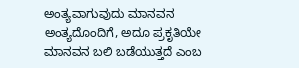ಅಂತ್ಯವಾಗುವುದು ಮಾನವನ ಅಂತ್ಯದೊಂದಿಗೆ, ಅದೂ ಪ್ರಕೃತಿಯೇ ಮಾನವನ ಬಲಿ ಬಡೆಯುತ್ತದೆ ಎಂಬ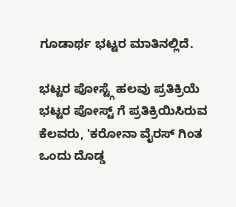ಗೂಡಾರ್ಥ ಭಟ್ಟರ ಮಾತಿನಲ್ಲಿದೆ.

ಭಟ್ಟರ ಪೋಸ್ಟ್ಗೆ ಹಲವು ಪ್ರತಿಕ್ರಿಯೆ
ಭಟ್ಟರ ಪೋಸ್ಟ್ ಗೆ ಪ್ರತಿಕ್ರಿಯಿಸಿರುವ ಕೆಲವರು, 'ಕರೋನಾ ವೈರಸ್ ಗಿಂತ ಒಂದು ದೊಡ್ಡ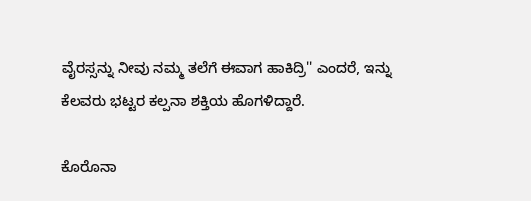ವೈರಸ್ಸನ್ನು ನೀವು ನಮ್ಮ ತಲೆಗೆ ಈವಾಗ ಹಾಕಿದ್ರಿ'' ಎಂದರೆ, ಇನ್ನು ಕೆಲವರು ಭಟ್ಟರ ಕಲ್ಪನಾ ಶಕ್ತಿಯ ಹೊಗಳಿದ್ದಾರೆ.

ಕೊರೊನಾ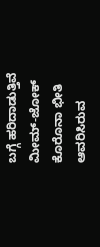ಬಗ್ಗೆ ಹರಿದಾಡುತ್ತಿವೆ ಮೀಮ್-ಜೋಕ್
ಕೊರೊನಾ ಭೀತಿ ಆವರಿಸಿರುವ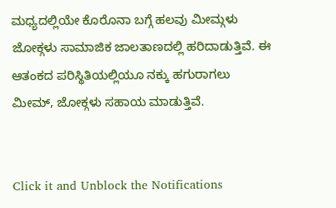ಮಧ್ಯದಲ್ಲಿಯೇ ಕೊರೊನಾ ಬಗ್ಗೆ ಹಲವು ಮೀಮ್ಗಳು ಜೋಕ್ಗಳು ಸಾಮಾಜಿಕ ಜಾಲತಾಣದಲ್ಲಿ ಹರಿದಾಡುತ್ತಿವೆ. ಈ ಆತಂಕದ ಪರಿಸ್ಥಿತಿಯಲ್ಲಿಯೂ ನಕ್ಕು ಹಗುರಾಗಲು ಮೀಮ್, ಜೋಕ್ಗಳು ಸಹಾಯ ಮಾಡುತ್ತಿವೆ.


Click it and Unblock the Notifications